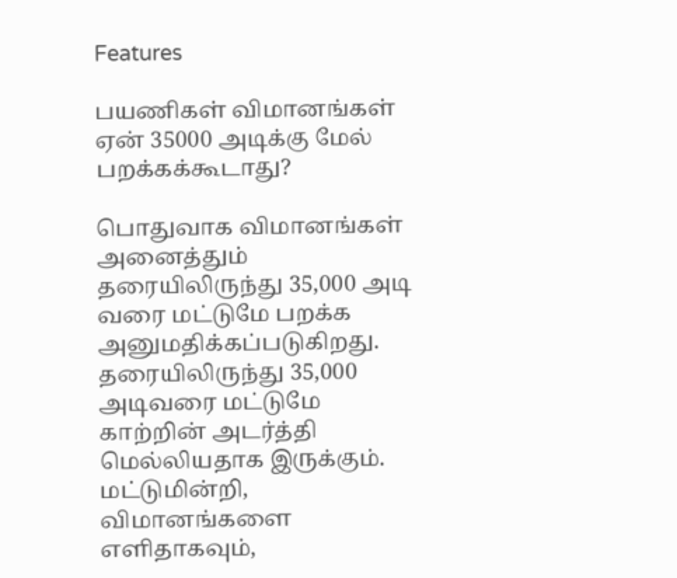Features

பயணிகள் விமானங்கள் ஏன் 35000 அடிக்கு மேல் பறக்கக்கூடாது?

பொதுவாக விமானங்கள் அனைத்தும் தரையிலிருந்து 35,000 அடி வரை மட்டுமே பறக்க அனுமதிக்கப்படுகிறது.
தரையிலிருந்து 35,000 அடிவரை மட்டுமே காற்றின் அடர்த்தி மெல்லியதாக இருக்கும்.
மட்டுமின்றி, விமானங்களை எளிதாகவும்,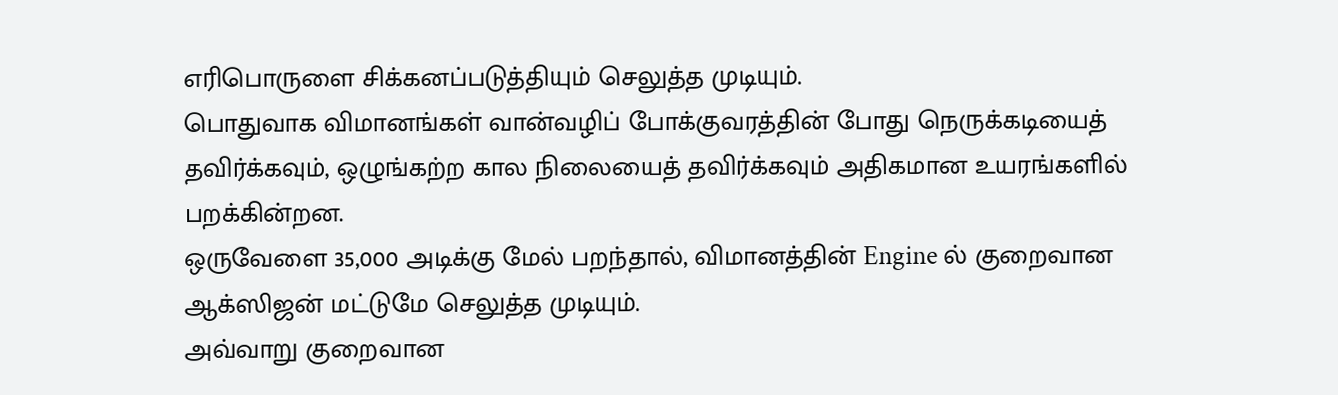எரிபொருளை சிக்கனப்படுத்தியும் செலுத்த முடியும்.
பொதுவாக விமானங்கள் வான்வழிப் போக்குவரத்தின் போது நெருக்கடியைத் தவிர்க்கவும், ஒழுங்கற்ற கால நிலையைத் தவிர்க்கவும் அதிகமான உயரங்களில் பறக்கின்றன.
ஒருவேளை 35,000 அடிக்கு மேல் பறந்தால், விமானத்தின் Engine ல் குறைவான ஆக்ஸிஜன் மட்டுமே செலுத்த முடியும்.
அவ்வாறு குறைவான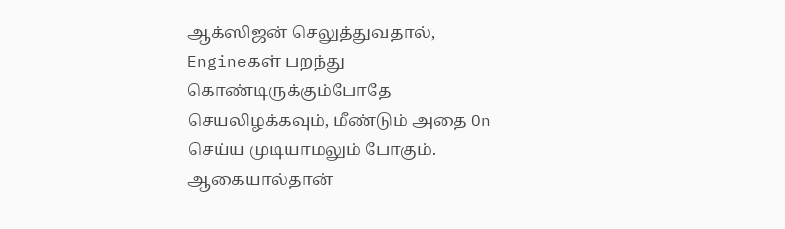ஆக்ஸிஜன் செலுத்துவதால், Engineகள் பறந்து கொண்டிருக்கும்போதே செயலிழக்கவும், மீண்டும் அதை On செய்ய முடியாமலும் போகும்.
ஆகையால்தான்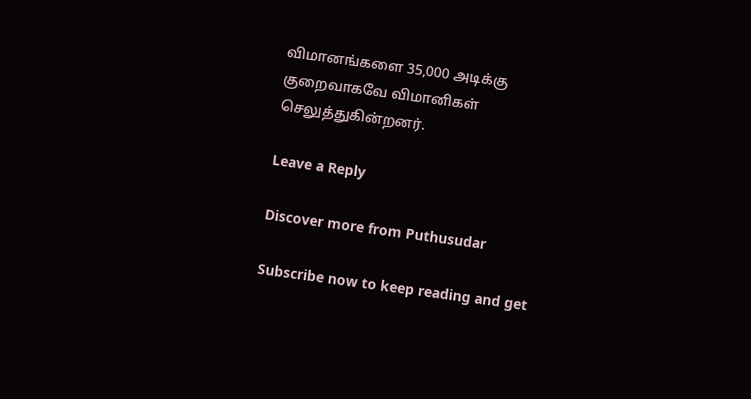விமானங்களை 35,000 அடிக்கு குறைவாகவே விமானிகள் செலுத்துகின்றனர்.

Leave a Reply

Discover more from Puthusudar

Subscribe now to keep reading and get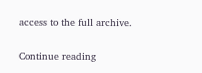access to the full archive.

Continue reading